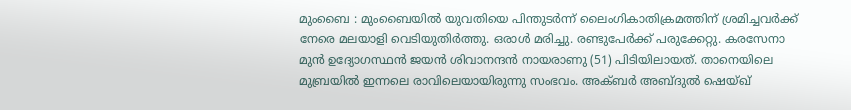മുംബൈ : മുംബൈയിൽ യുവതിയെ പിന്തുടർന്ന് ലൈംഗികാതിക്രമത്തിന് ശ്രമിച്ചവർക്ക് നേരെ മലയാളി വെടിയുതിർത്തു. ഒരാൾ മരിച്ചു. രണ്ടുപേർക്ക് പരുക്കേറ്റു. കരസേനാ മുൻ ഉദ്യോഗസ്ഥൻ ജയൻ ശിവാനന്ദൻ നായരാണു (51) പിടിയിലായത്. താനെയിലെ മുബ്രയിൽ ഇന്നലെ രാവിലെയായിരുന്നു സംഭവം. അക്ബർ അബ്ദുൽ ഷെയ്ഖ്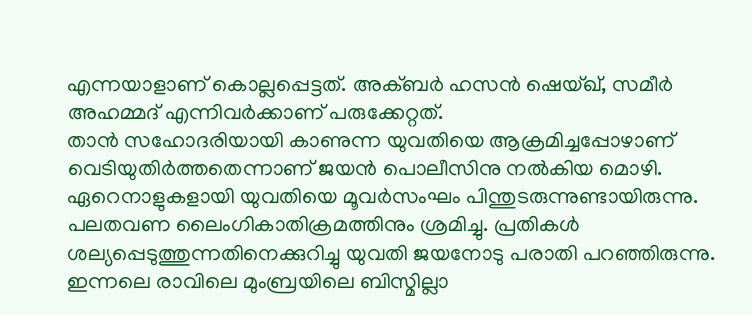എന്നയാളാണ് കൊല്ലപ്പെട്ടത്. അക്ബർ ഹസൻ ഷെയ്ഖ്, സമീർ അഹമ്മദ് എന്നിവർക്കാണ് പരുക്കേറ്റത്.
താൻ സഹോദരിയായി കാണുന്ന യുവതിയെ ആക്രമിച്ചപ്പോഴാണ് വെടിയുതിർത്തതെന്നാണ് ജയൻ പൊലീസിനു നൽകിയ മൊഴി. ഏറെനാളുകളായി യുവതിയെ മൂവർസംഘം പിന്തുടരുന്നുണ്ടായിരുന്നു. പലതവണ ലൈംഗികാതിക്രമത്തിനും ശ്രമിച്ചു. പ്രതികൾ ശല്യപ്പെടുത്തുന്നതിനെക്കുറിച്ചു യുവതി ജയനോടു പരാതി പറഞ്ഞിരുന്നു. ഇന്നലെ രാവിലെ മുംബ്രയിലെ ബിസ്മില്ലാ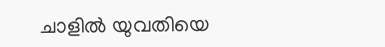ചാളിൽ യുവതിയെ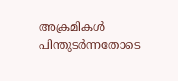അക്രമികൾ പിന്തുടർന്നതോടെ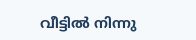വീട്ടിൽ നിന്നു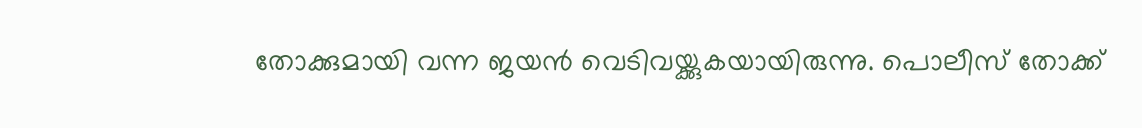തോക്കുമായി വന്ന ജയൻ വെടിവയ്ക്കുകയായിരുന്നു. പൊലീസ് തോക്ക്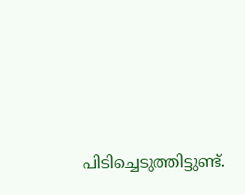പിടിച്ചെടുത്തിട്ടുണ്ട്.